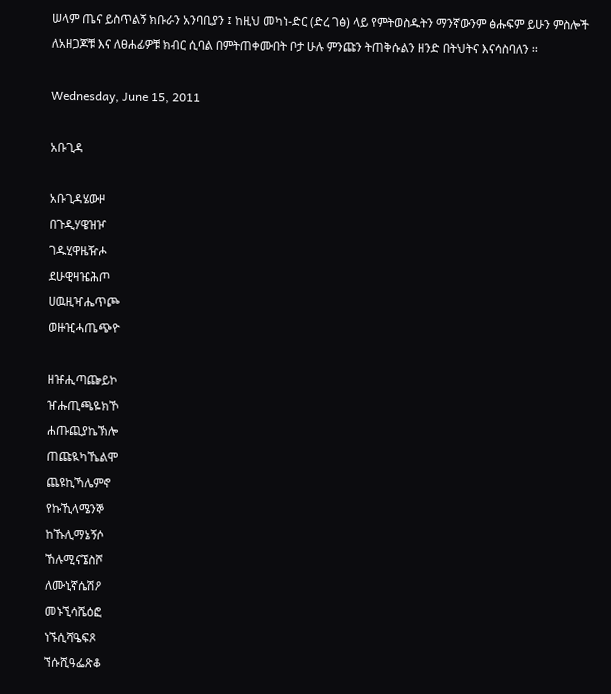ሠላም ጤና ይስጥልኝ ክቡራን አንባቢያን ፤ ከዚህ መካነ-ድር (ድረ ገፅ) ላይ የምትወስዱትን ማንኛውንም ፅሑፍም ይሁን ምስሎች ለአዘጋጆቹ እና ለፀሐፊዎቹ ክብር ሲባል በምትጠቀሙበት ቦታ ሁሉ ምንጩን ትጠቅሱልን ዘንድ በትህትና እናሳስባለን ፡፡

Wednesday, June 15, 2011

አቡጊዳ

አቡጊዳሄውዞ
በጉዲሃዌዝዦ
ገዱሂዋዜዥሖ
ደሁዊዛዤሕጦ
ሀዉዚዣሔጥጮ
ወዙዢሓጤጭዮ

ዘዡሒጣጬይኮ
ዠሑጢጫዬክኾ
ሐጡጪያኬኽሎ
ጠጩዪካኼልሞ
ጨዩኪኻሌምኖ
የኩኺላሜንኞ
ከኹሊማኔኝሶ
ኸሉሚናኜስሾ
ለሙኒኛሴሽዖ
መኑኚሳሼዕፎ
ነኙሲሻዔፍጾ
ኘሱሺዓፌጽቆ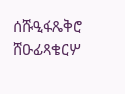ሰሹዒፋጼቅሮ
ሸዑፊጻቄርሦ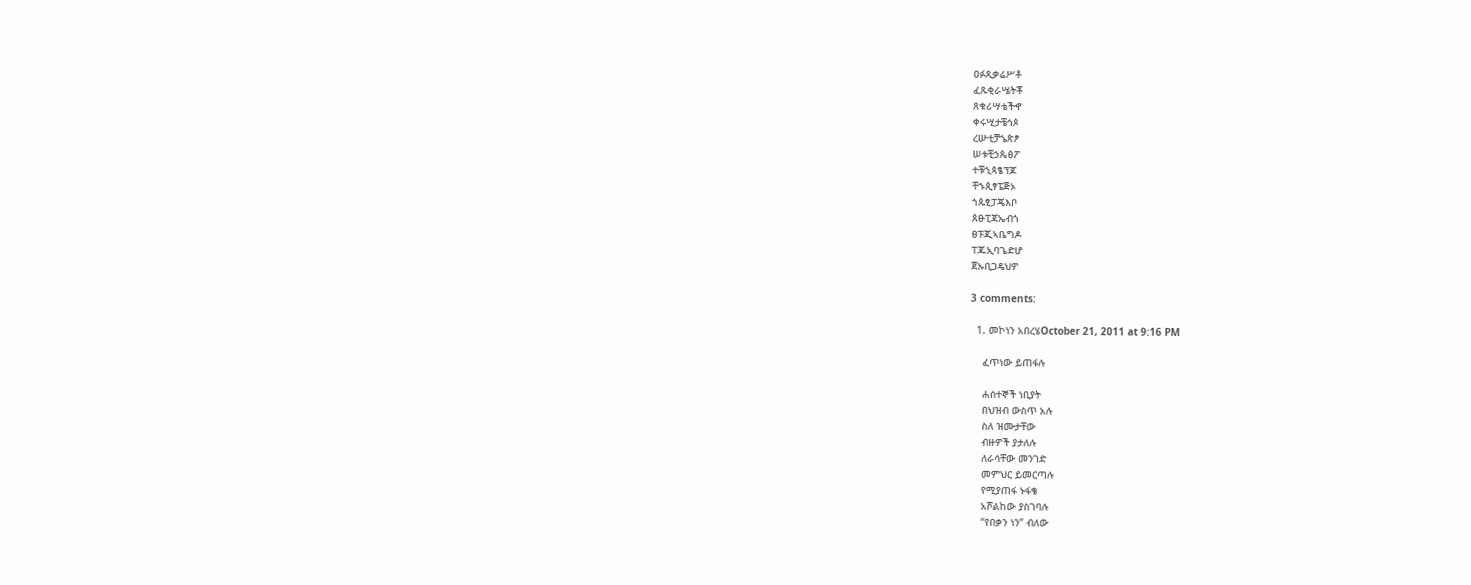ዐፉጺቃሬሥቶ
ፈጹቂራሤትቾ
ጸቁሪሣቴችኆ
ቀሩሢታቼኅጶ
ረሡቲቻኄጵፆ
ሠቱቺኃጴፅፖ
ተቹኂጳፄፕጆ
ቸኁጲፃፔጅኦ
ኀጱፂፓጄእቦ
ጰፁፒጃኤብጎ
ፀፑጂኣቤግዶ
ፐጁኢባጌድሆ
ጀኡቢጋዴህዎ

3 comments:

  1. መኮነን አበረሄOctober 21, 2011 at 9:16 PM

    ፈጥነው ይጠፋሉ

    ሐሰተኞች ነቢያት
    በህዝብ ውስጥ አሉ
    ስለ ዝሙታቸው
    ብዙዎች ያታለሉ
    ለራሳቸው መንገድ
    መምህር ይመርጣሉ
    የሚያጠፋ ኑፋቄ
    አሾልከው ያስገባሉ
    “የበቃን ነን” ብለው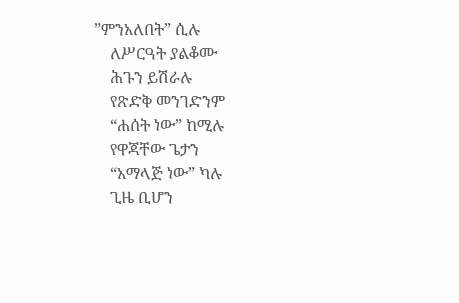”ምንአለበት” ሲሉ
    ለሥርዓት ያልቆሙ
    ሕጉን ይሽራሉ
    የጽድቅ መንገድንም
    “ሐሰት ነው” ከሚሉ
    የዋጃቸው ጌታን
    “አማላጅ ነው” ካሉ
    ጊዜ ቢሆን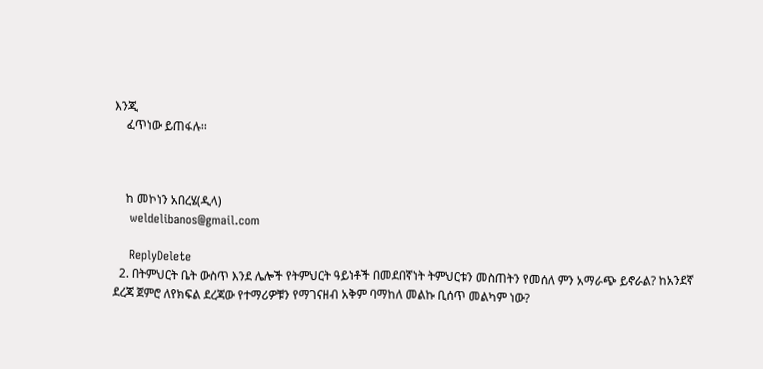እንጂ
    ፈጥነው ይጠፋሉ፡፡



    ከ መኮነን አበረሄ(ዲላ)
    weldelibanos@gmail.com

    ReplyDelete
  2. በትምህርት ቤት ውስጥ እንደ ሌሎች የትምህርት ዓይነቶች በመደበኛነት ትምህርቱን መስጠትን የመሰለ ምን አማራጭ ይኖራል? ከአንደኛ ደረጃ ጀምሮ ለየክፍል ደረጃው የተማሪዎቹን የማገናዘብ አቅም ባማከለ መልኩ ቢሰጥ መልካም ነው?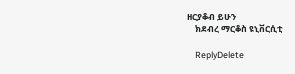ዘርያቆብ ይሁን
    ክደብረ ማርቆስ ዩኒቨርሲቲ

    ReplyDelete